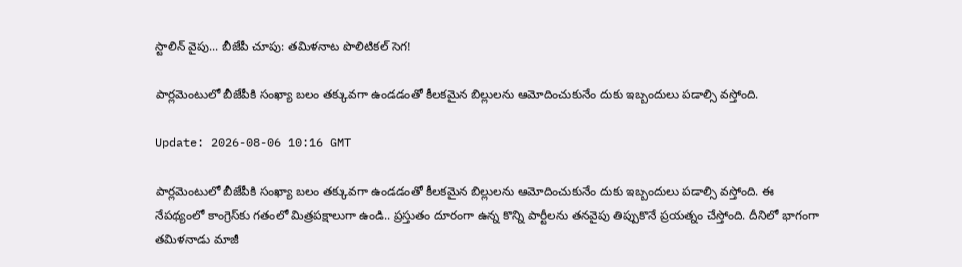స్టాలిన్‌ వైపు... బీజేపీ చూపు: త‌మిళ‌నాట పొలిటిక‌ల్ సెగ‌!

పార్ల‌మెంటులో బీజేపీకి సంఖ్యా బ‌లం త‌క్కువ‌గా ఉండ‌డంతో కీల‌కమైన బిల్లుల‌ను ఆమోదించుకునేం దుకు ఇబ్బందులు ప‌డాల్సి వస్తోంది.

Update: 2026-08-06 10:16 GMT

పార్ల‌మెంటులో బీజేపీకి సంఖ్యా బ‌లం త‌క్కువ‌గా ఉండ‌డంతో కీల‌కమైన బిల్లుల‌ను ఆమోదించుకునేం దుకు ఇబ్బందులు ప‌డాల్సి వస్తోంది. ఈ నేప‌థ్యంలో కాంగ్రెస్‌కు గ‌తంలో మిత్ర‌ప‌క్షాలుగా ఉండి.. ప్ర‌స్తుతం దూరంగా ఉన్న కొన్ని పార్టీల‌ను త‌న‌వైపు తిప్పుకొనే ప్ర‌య‌త్నం చేస్తోంది. దీనిలో భాగంగా త‌మిళ‌నాడు మాజీ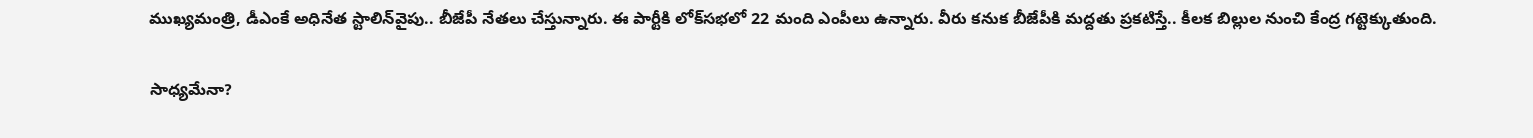ముఖ్య‌మంత్రి, డీఎంకే అధినేత స్టాలిన్‌వైపు.. బీజేపీ నేత‌లు చేస్తున్నారు. ఈ పార్టీకి లోక్‌స‌భ‌లో 22 మంది ఎంపీలు ఉన్నారు. వీరు క‌నుక బీజేపీకి మ‌ద్ద‌తు ప్ర‌క‌టిస్తే.. కీల‌క బిల్లుల నుంచి కేంద్ర గ‌ట్టెక్కుతుంది.

సాధ్య‌మేనా?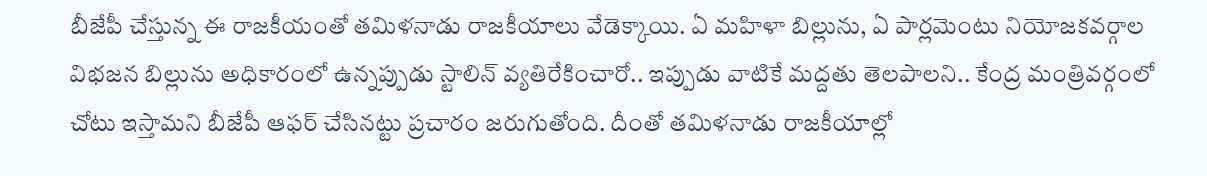బీజేపీ చేస్తున్న ఈ రాజ‌కీయంతో త‌మిళ‌నాడు రాజ‌కీయాలు వేడెక్కాయి. ఏ మ‌హిళా బిల్లును, ఏ పార్ల‌మెంటు నియోజ‌క‌వ‌ర్గాల విభ‌జ‌న బిల్లును అధికారంలో ఉన్న‌ప్పుడు స్టాలిన్ వ్య‌తిరేకించారో.. ఇప్పుడు వాటికే మ‌ద్ద‌తు తెల‌పాల‌ని.. కేంద్ర మంత్రివ‌ర్గంలో చోటు ఇస్తామ‌ని బీజేపీ ఆఫ‌ర్ చేసిన‌ట్టు ప్ర‌చారం జ‌రుగుతోంది. దీంతో తమిళనాడు రాజకీయాల్లో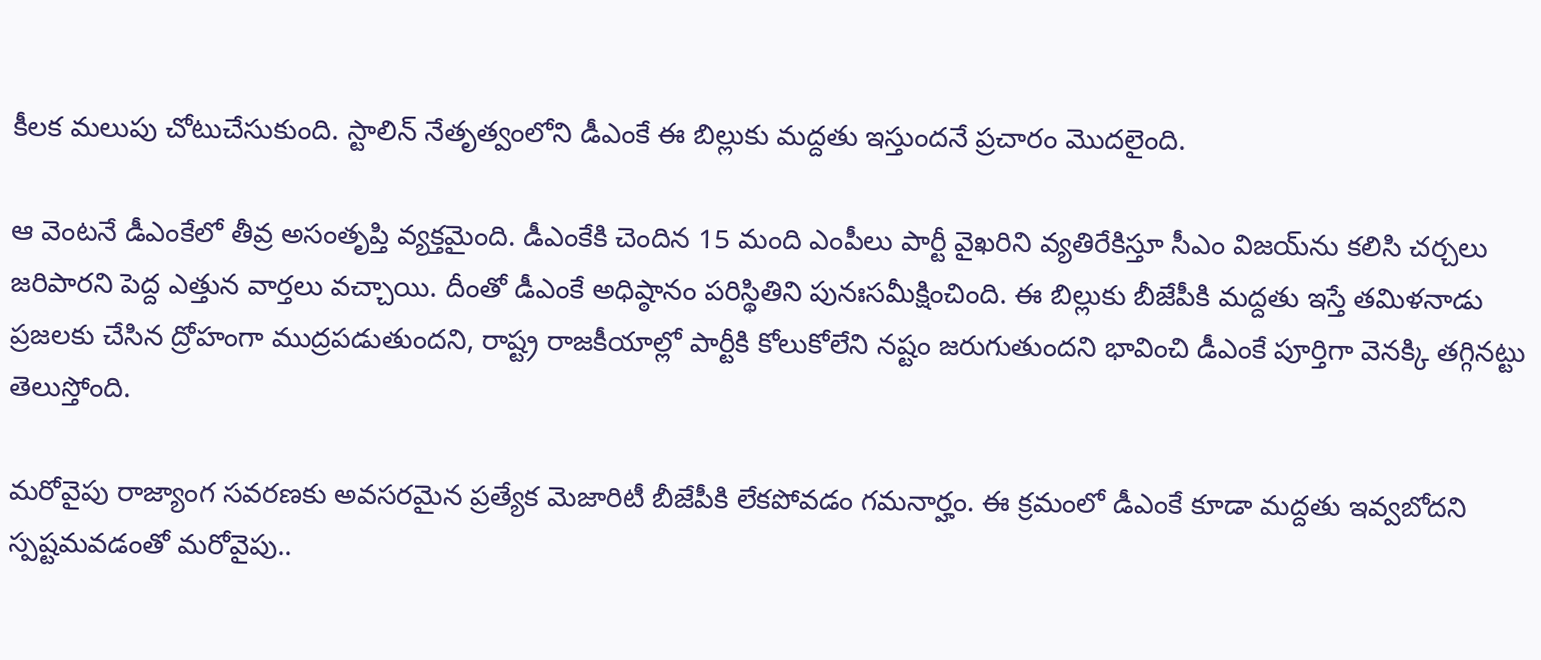కీల‌క మ‌లుపు చోటుచేసుకుంది. స్టాలిన్ నేతృత్వంలోని డీఎంకే ఈ బిల్లుకు మద్దతు ఇస్తుందనే ప్రచారం మొదలైంది.

ఆ వెంట‌నే డీఎంకేలో తీవ్ర అసంతృప్తి వ్యక్తమైంది. డీఎంకేకి చెందిన 15 మంది ఎంపీలు పార్టీ వైఖరిని వ్యతిరేకిస్తూ సీఎం విజయ్‌ను కలిసి చర్చలు జరిపారని పెద్ద ఎత్తున వార్త‌లు వ‌చ్చాయి. దీంతో డీఎంకే అధిష్ఠానం పరిస్థితిని పునఃసమీక్షించింది. ఈ బిల్లుకు బీజేపీకి మద్దతు ఇస్తే తమిళనాడు ప్రజలకు చేసిన ద్రోహంగా ముద్రపడుతుందని, రాష్ట్ర రాజకీయాల్లో పార్టీకి కోలుకోలేని నష్టం జరుగుతుందని భావించి డీఎంకే పూర్తిగా వెనక్కి తగ్గిన‌ట్టు తెలుస్తోంది.

మరోవైపు రాజ్యాంగ సవరణకు అవసరమైన ప్రత్యేక మెజారిటీ బీజేపీకి లేకపోవడం గ‌మ‌నార్హం. ఈ క్ర‌మంలో డీఎంకే కూడా మద్దతు ఇవ్వబోదని స్పష్టమవడంతో మ‌రోవైపు..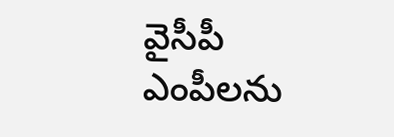వైసీపీ ఎంపీలను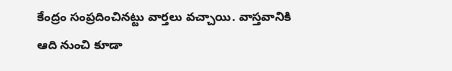కేంద్రం సంప్ర‌దించిన‌ట్టు వార్త‌లు వ‌చ్చాయి. వాస్త‌వానికి ఆది నుంచి కూడా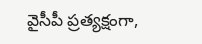వైసీపీ ప్ర‌త్య‌క్షంగా,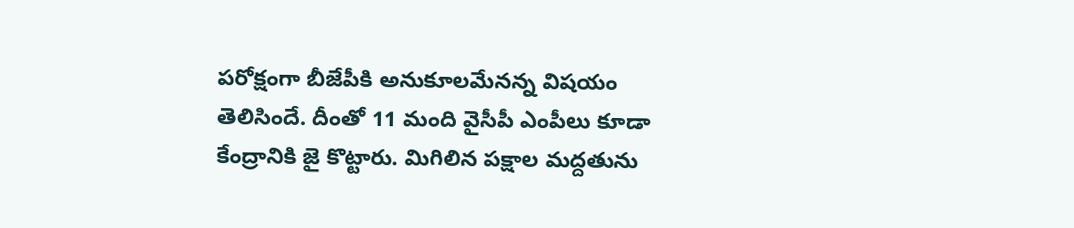ప‌రోక్షంగా బీజేపీకి అనుకూల‌మేన‌న్న విష‌యం తెలిసిందే. దీంతో 11 మంది వైసీపీ ఎంపీలు కూడా కేంద్రానికి జై కొట్టారు. మిగిలిన ప‌క్షాల మ‌ద్ద‌తును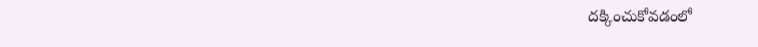ద‌క్కించుకోవ‌డంలో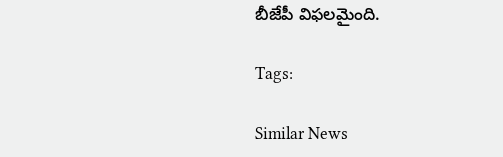బీజేపీ విఫ‌ల‌మైంది.

Tags:

Similar News